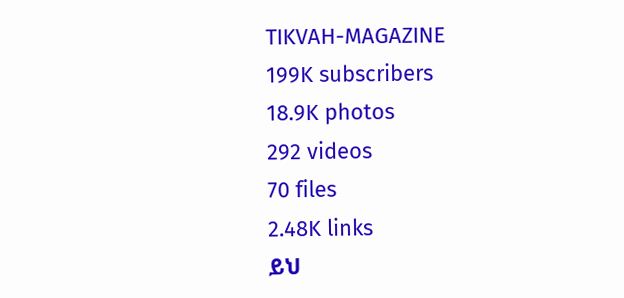TIKVAH-MAGAZINE
199K subscribers
18.9K photos
292 videos
70 files
2.48K links
ይህ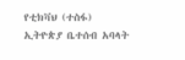የቲክቫህ (ተስፋ) ኢትዮጵያ ቤተሰብ አባላት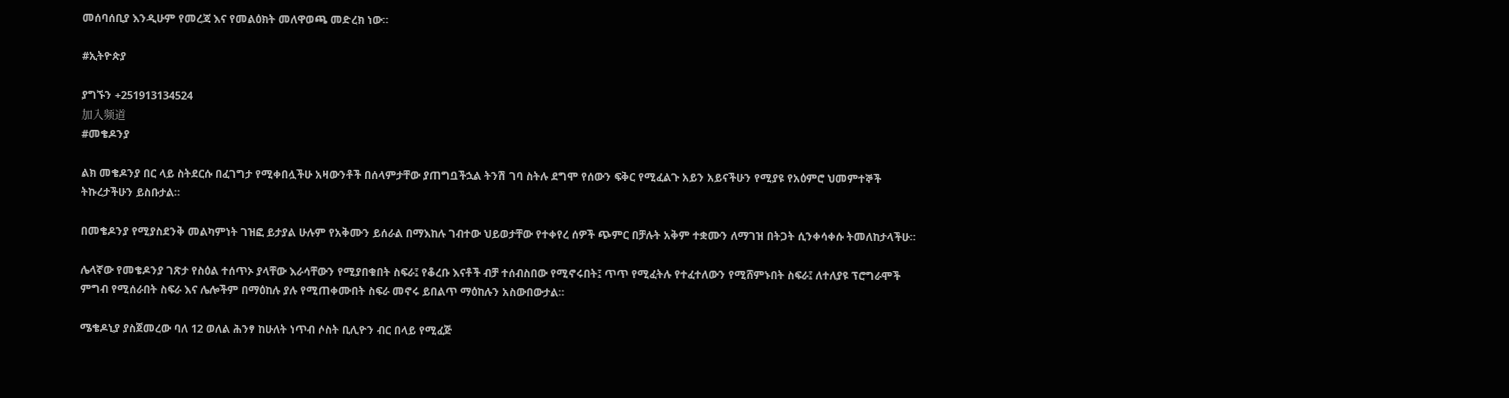መሰባሰቢያ እንዲሁም የመረጃ እና የመልዕክት መለዋወጫ መድረክ ነው።

#ኢትዮጵያ

ያግኙን +251913134524
加入频道
#መቄዶንያ

ልክ መቄዶንያ በር ላይ ስትደርሱ በፈገግታ የሚቀበሏችሁ አዛውንቶች በሰላምታቸው ያጠግቧችኋል ትንሽ ገባ ስትሉ ደግሞ የሰውን ፍቅር የሚፈልጉ አይን አይናችሁን የሚያዩ የአዕምሮ ህመምተኞች ትኩረታችሁን ይስቡታል።

በመቄዶንያ የሚያስደንቅ መልካምነት ገዝፎ ይታያል ሁሉም የአቅሙን ይሰራል በማእከሉ ገብተው ህይወታቸው የተቀየረ ሰዎች ጭምር በቻሉት አቅም ተቋሙን ለማገዝ በትጋት ሲንቀሳቀሱ ትመለከታላችሁ።

ሌላኛው የመቄዶንያ ገጽታ የስዕል ተሰጥኦ ያላቸው እራሳቸውን የሚያበቁበት ስፍራ፤ የቆረቡ እናቶች ብቻ ተሰብስበው የሚኖሩበት፤ ጥጥ የሚፈትሉ የተፈተለውን የሚሸምኑበት ስፍራ፤ ለተለያዩ ፕሮግራሞች ምግብ የሚሰራበት ስፍራ እና ሌሎችም በማዕከሉ ያሉ የሚጠቀሙበት ስፍራ መኖሩ ይበልጥ ማዕከሉን አስውበውታል።

ሜቄዶኒያ ያስጀመረው ባለ 12 ወለል ሕንፃ ከሁለት ነጥብ ሶስት ቢሊዮን ብር በላይ የሚፈጅ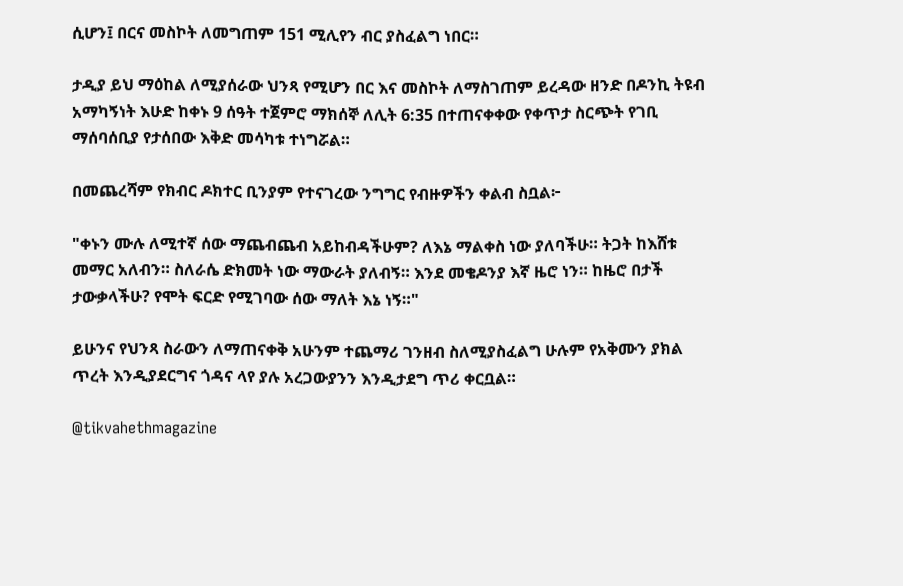ሲሆን፤ በርና መስኮት ለመግጠም 151 ሚሊየን ብር ያስፈልግ ነበር።

ታዲያ ይህ ማዕከል ለሚያሰራው ህንጻ የሚሆን በር እና መስኮት ለማስገጠም ይረዳው ዘንድ በዶንኪ ትዩብ አማካኝነት እሁድ ከቀኑ 9 ሰዓት ተጀምሮ ማክሰኞ ለሊት 6:35 በተጠናቀቀው የቀጥታ ስርጭት የገቢ ማሰባሰቢያ የታሰበው እቅድ መሳካቱ ተነግሯል።

በመጨረሻም የክብር ዶክተር ቢንያም የተናገረው ንግግር የብዙዎችን ቀልብ ስቧል፦

"ቀኑን ሙሉ ለሚተኛ ሰው ማጨብጨብ አይከብዳችሁም? ለእኔ ማልቀስ ነው ያለባችሁ። ትጋት ከእሸቱ መማር አለብን። ስለራሴ ድክመት ነው ማውራት ያለብኝ። እንደ መቄዶንያ እኛ ዜሮ ነን። ከዜሮ በታች ታውቃላችሁ? የሞት ፍርድ የሚገባው ሰው ማለት እኔ ነኝ።"

ይሁንና የህንጻ ስራውን ለማጠናቀቅ አሁንም ተጨማሪ ገንዘብ ስለሚያስፈልግ ሁሉም የአቅሙን ያክል ጥረት እንዲያደርግና ጎዳና ላየ ያሉ አረጋውያንን እንዲታደግ ጥሪ ቀርቧል።

@tikvahethmagazine